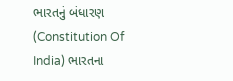ભારતનું બંધારણ (Constitution Of India) ભારતના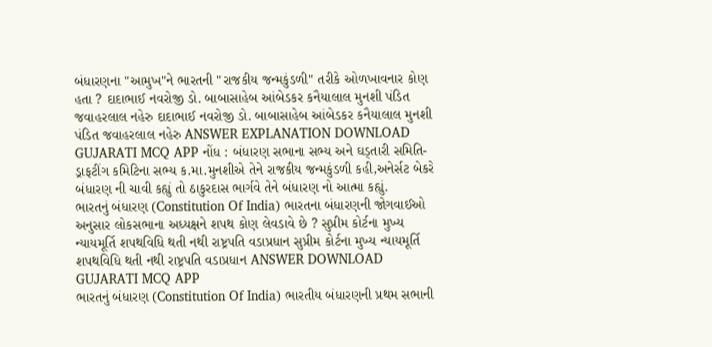બંધારણના "આમુખ"ને ભારતની "રાજકીય જન્મકુંડળી" તરીકે ઓળખાવનાર કોણ હતા ? દાદાભાઈ નવરોજી ડો. બાબાસાહેબ આંબેડકર કનૈયાલાલ મુનશી પંડિત જવાહરલાલ નહેરુ દાદાભાઈ નવરોજી ડો. બાબાસાહેબ આંબેડકર કનૈયાલાલ મુનશી પંડિત જવાહરલાલ નહેરુ ANSWER EXPLANATION DOWNLOAD GUJARATI MCQ APP નોંધ : બંધારણ સભાના સભ્ય અને ઘડ્તારી સમિતિ-ડ્રાફટીંગ કમિટિના સભ્ય ક.મા.મુનશીએ તેને રાજકીય જન્મકુંડળી કહી,અનેર્સટ બેકરે બંધારણ ની ચાવી કહ્યું તો ઠાકુરદાસ ભાર્ગવે તેને બંધારણ નો આત્મા કહ્યું.
ભારતનું બંધારણ (Constitution Of India) ભારતના બંધારણની જોગવાઈઓ અનુસાર લોકસભાના અધ્યક્ષને શપથ કોણ લેવડાવે છે ? સુપ્રીમ કોર્ટના મુખ્ય ન્યાયમૂર્તિ શપથવિધિ થતી નથી રાષ્ટ્રપતિ વડાપ્રધાન સુપ્રીમ કોર્ટના મુખ્ય ન્યાયમૂર્તિ શપથવિધિ થતી નથી રાષ્ટ્રપતિ વડાપ્રધાન ANSWER DOWNLOAD GUJARATI MCQ APP
ભારતનું બંધારણ (Constitution Of India) ભારતીય બંધારણની પ્રથમ સભાની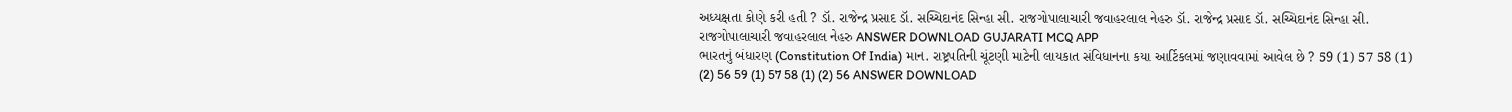અધ્યક્ષતા કોણે કરી હતી ? ડૉ. રાજેન્દ્ર પ્રસાદ ડૉ. સચ્ચિદાનંદ સિન્હા સી. રાજગોપાલાચારી જવાહરલાલ નેહરુ ડૉ. રાજેન્દ્ર પ્રસાદ ડૉ. સચ્ચિદાનંદ સિન્હા સી. રાજગોપાલાચારી જવાહરલાલ નેહરુ ANSWER DOWNLOAD GUJARATI MCQ APP
ભારતનું બંધારણ (Constitution Of India) માન. રાષ્ટ્રપતિની ચૂંટણી માટેની લાયકાત સંવિધાનના કયા આર્ટિકલમાં જણાવવામાં આવેલ છે ? 59 (1) 57 58 (1) (2) 56 59 (1) 57 58 (1) (2) 56 ANSWER DOWNLOAD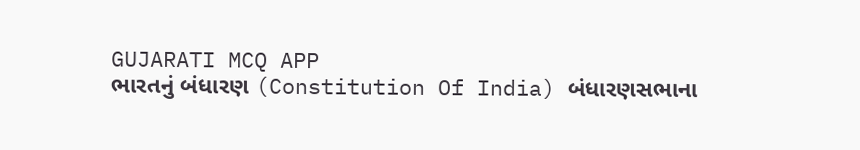GUJARATI MCQ APP
ભારતનું બંધારણ (Constitution Of India) બંધારણસભાના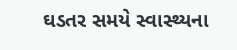ઘડતર સમયે સ્વાસ્થ્યના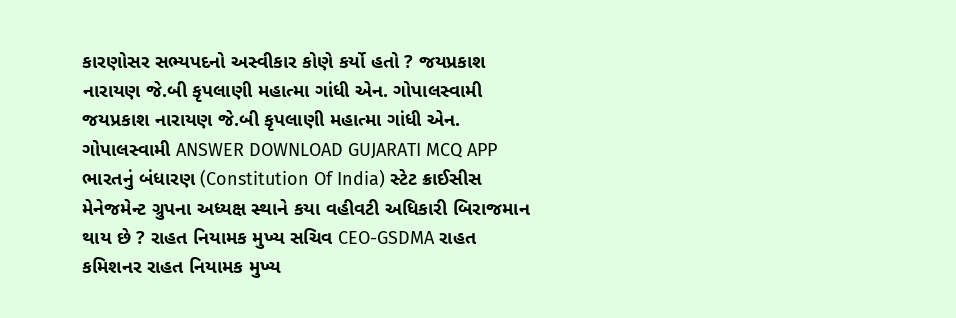કારણોસર સભ્યપદનો અસ્વીકાર કોણે કર્યો હતો ? જયપ્રકાશ નારાયણ જે.બી કૃપલાણી મહાત્મા ગાંધી એન. ગોપાલસ્વામી જયપ્રકાશ નારાયણ જે.બી કૃપલાણી મહાત્મા ગાંધી એન. ગોપાલસ્વામી ANSWER DOWNLOAD GUJARATI MCQ APP
ભારતનું બંધારણ (Constitution Of India) સ્ટેટ ક્રાઈસીસ મેનેજમેન્ટ ગ્રુપના અધ્યક્ષ સ્થાને કયા વહીવટી અધિકારી બિરાજમાન થાય છે ? રાહત નિયામક મુખ્ય સચિવ CEO-GSDMA રાહત કમિશનર રાહત નિયામક મુખ્ય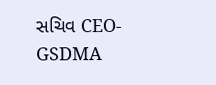સચિવ CEO-GSDMA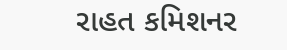રાહત કમિશનર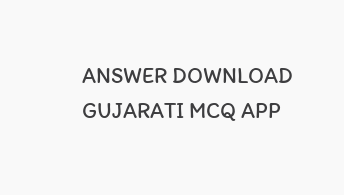ANSWER DOWNLOAD GUJARATI MCQ APP